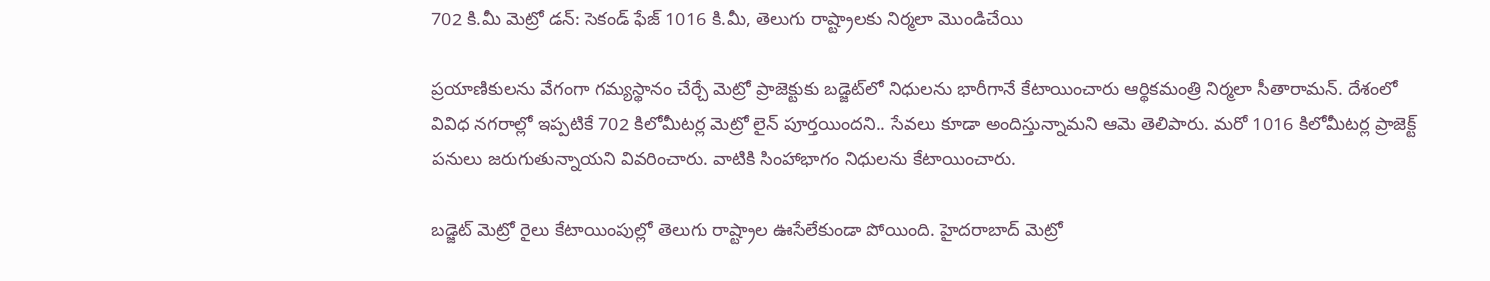702 కి.మీ మెట్రో డన్: సెకండ్ ఫేజ్ 1016 కి.మీ, తెలుగు రాష్ట్రాలకు నిర్మలా మొండిచేయి

ప్రయాణికులను వేగంగా గమ్యస్థానం చేర్చే మెట్రో ప్రాజెక్టుకు బడ్జెట్‌లో నిధులను భారీగానే కేటాయించారు ఆర్థికమంత్రి నిర్మలా సీతారామన్. దేశంలో వివిధ నగరాల్లో ఇప్పటికే 702 కిలోమీటర్ల మెట్రో లైన్ పూర్తయిందని.. సేవలు కూడా అందిస్తున్నామని ఆమె తెలిపారు. మరో 1016 కిలోమీటర్ల ప్రాజెక్ట్ పనులు జరుగుతున్నాయని వివరించారు. వాటికి సింహాభాగం నిధులను కేటాయించారు.

బడ్జెట్ మెట్రో రైలు కేటాయింపుల్లో తెలుగు రాష్ట్రాల ఊసేలేకుండా పోయింది. హైదరాబాద్‌ మెట్రో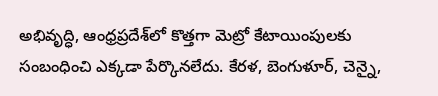అభివృద్ధి, ఆంధ్రప్రదేశ్‌లో కొత్తగా మెట్రో కేటాయింపులకు సంబంధించి ఎక్కడా పేర్కొనలేదు. కేరళ, బెంగుళూర్, చెన్నై,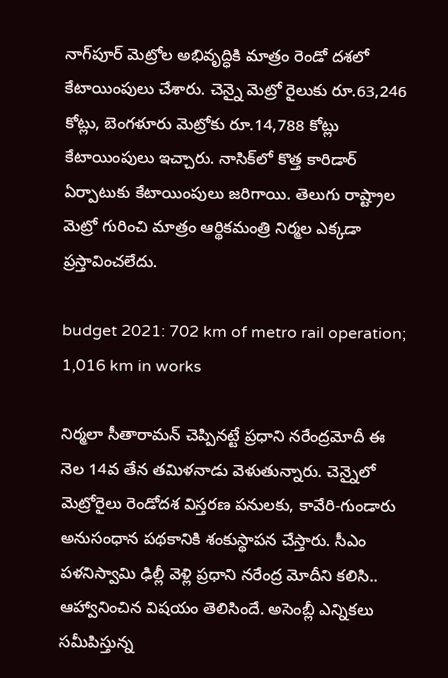నాగ్‌పూర్ మెట్రోల అభివృద్ధికి మాత్రం రెండో దశలో కేటాయింపులు చేశారు. చెన్నై మెట్రో రైలుకు రూ.63,246 కోట్లు, బెంగళూరు మెట్రోకు రూ.14,788 కోట్లు కేటాయింపులు ఇచ్చారు. నాసిక్‌లో కొత్త కారిడార్ ఏర్పాటుకు కేటాయింపులు జరిగాయి. తెలుగు రాష్ట్రాల మెట్రో గురించి మాత్రం ఆర్థికమంత్రి నిర్మల ఎక్కడా ప్రస్తావించలేదు.

budget 2021: 702 km of metro rail operation; 1,016 km in works

నిర్మలా సీతారామన్ చెప్పినట్టే ప్రధాని నరేంద్రమోదీ ఈ నెల 14వ తేన తమిళనాడు వెళుతున్నారు. చెన్నైలో మెట్రోరైలు రెండోదశ విస్తరణ పనులకు, కావేరి-గుండారు అనుసంధాన పథకానికి శంకుస్థాపన చేస్తారు. సీఎం పళనిస్వామి ఢిల్లీ వెళ్లి ప్రధాని నరేంద్ర మోదీని కలిసి.. ఆహ్వానించిన విషయం తెలిసిందే. అసెంబ్లీ ఎన్నికలు సమీపిస్తున్న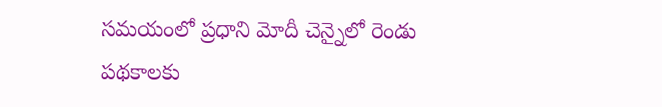సమయంలో ప్రధాని మోదీ చెన్నైలో రెండు పథకాలకు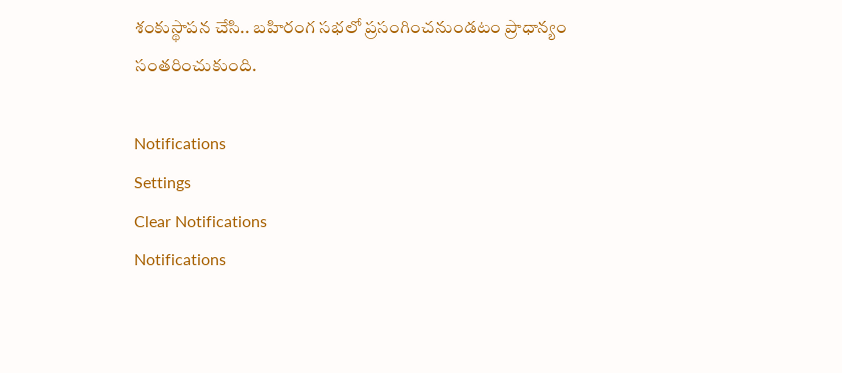శంకుస్థాపన చేసి.. బహిరంగ సభలో ప్రసంగించనుండటం ప్రాధాన్యం సంతరించుకుంది.

Notifications
Settings
Clear Notifications
Notifications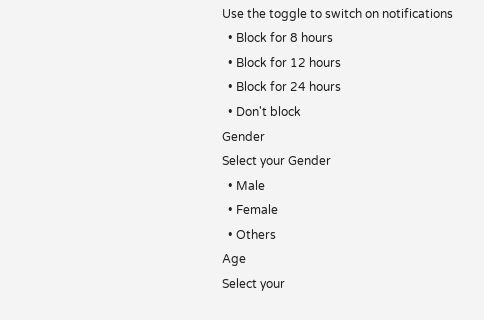Use the toggle to switch on notifications
  • Block for 8 hours
  • Block for 12 hours
  • Block for 24 hours
  • Don't block
Gender
Select your Gender
  • Male
  • Female
  • Others
Age
Select your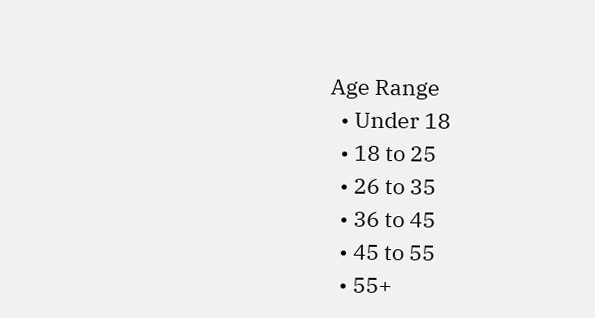Age Range
  • Under 18
  • 18 to 25
  • 26 to 35
  • 36 to 45
  • 45 to 55
  • 55+